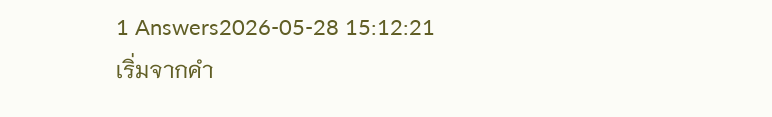1 Answers2026-05-28 15:12:21
เริ่มจากคำ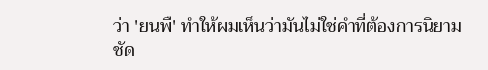ว่า 'ยนพื' ทำให้ผมเห็นว่ามันไม่ใช่คำที่ต้องการนิยามชัด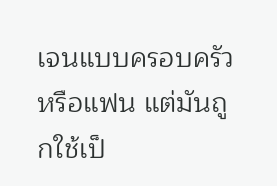เจนแบบครอบครัวหรือแฟน แต่มันถูกใช้เป็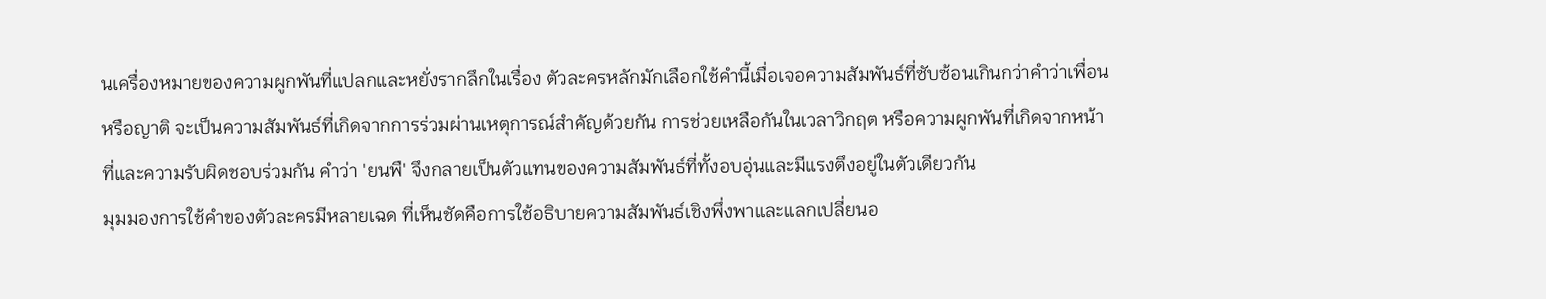นเครื่องหมายของความผูกพันที่แปลกและหยั่งรากลึกในเรื่อง ตัวละครหลักมักเลือกใช้คำนี้เมื่อเจอความสัมพันธ์ที่ซับซ้อนเกินกว่าคำว่าเพื่อนหรือญาติ จะเป็นความสัมพันธ์ที่เกิดจากการร่วมผ่านเหตุการณ์สำคัญด้วยกัน การช่วยเหลือกันในเวลาวิกฤต หรือความผูกพันที่เกิดจากหน้าที่และความรับผิดชอบร่วมกัน คำว่า 'ยนพื' จึงกลายเป็นตัวแทนของความสัมพันธ์ที่ทั้งอบอุ่นและมีแรงตึงอยู่ในตัวเดียวกัน
มุมมองการใช้คำของตัวละครมีหลายเฉด ที่เห็นชัดคือการใช้อธิบายความสัมพันธ์เชิงพึ่งพาและแลกเปลี่ยนอ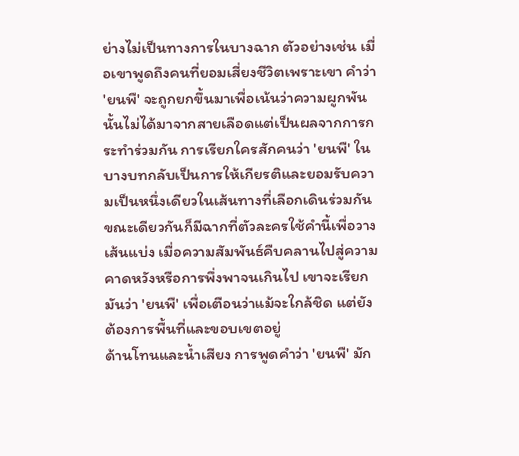ย่างไม่เป็นทางการในบางฉาก ตัวอย่างเช่น เมื่อเขาพูดถึงคนที่ยอมเสี่ยงชีวิตเพราะเขา คำว่า 'ยนพื' จะถูกยกขึ้นมาเพื่อเน้นว่าความผูกพันนั้นไม่ได้มาจากสายเลือดแต่เป็นผลจากการกระทำร่วมกัน การเรียกใครสักคนว่า 'ยนพื' ในบางบทกลับเป็นการให้เกียรติและยอมรับความเป็นหนึ่งเดียวในเส้นทางที่เลือกเดินร่วมกัน ขณะเดียวกันก็มีฉากที่ตัวละครใช้คำนี้เพื่อวางเส้นแบ่ง เมื่อความสัมพันธ์คืบคลานไปสู่ความคาดหวังหรือการพึ่งพาจนเกินไป เขาจะเรียกมันว่า 'ยนพื' เพื่อเตือนว่าแม้จะใกล้ชิด แต่ยังต้องการพื้นที่และขอบเขตอยู่
ด้านโทนและน้ำเสียง การพูดคำว่า 'ยนพื' มัก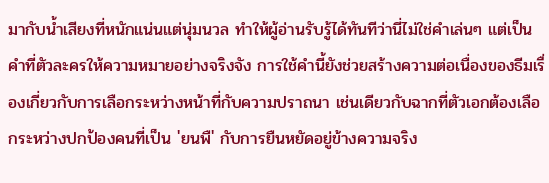มากับน้ำเสียงที่หนักแน่นแต่นุ่มนวล ทำให้ผู้อ่านรับรู้ได้ทันทีว่านี่ไม่ใช่คำเล่นๆ แต่เป็นคำที่ตัวละครให้ความหมายอย่างจริงจัง การใช้คำนี้ยังช่วยสร้างความต่อเนื่องของธีมเรื่องเกี่ยวกับการเลือกระหว่างหน้าที่กับความปราถนา เช่นเดียวกับฉากที่ตัวเอกต้องเลือกระหว่างปกป้องคนที่เป็น 'ยนพื' กับการยืนหยัดอยู่ข้างความจริง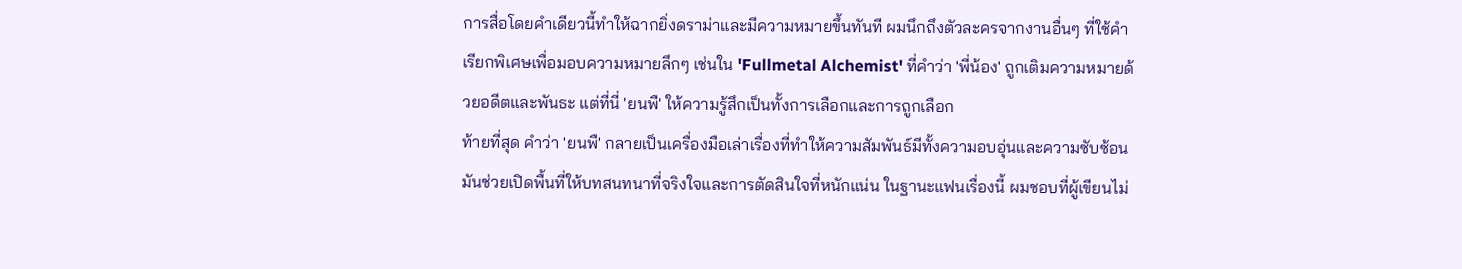การสื่อโดยคำเดียวนี้ทำให้ฉากยิ่งดราม่าและมีความหมายขึ้นทันที ผมนึกถึงตัวละครจากงานอื่นๆ ที่ใช้คำเรียกพิเศษเพื่อมอบความหมายลึกๆ เช่นใน 'Fullmetal Alchemist' ที่คำว่า 'พี่น้อง' ถูกเติมความหมายด้วยอดีตและพันธะ แต่ที่นี่ 'ยนพื' ให้ความรู้สึกเป็นทั้งการเลือกและการถูกเลือก
ท้ายที่สุด คำว่า 'ยนพื' กลายเป็นเครื่องมือเล่าเรื่องที่ทำให้ความสัมพันธ์มีทั้งความอบอุ่นและความซับซ้อน มันช่วยเปิดพื้นที่ให้บทสนทนาที่จริงใจและการตัดสินใจที่หนักแน่น ในฐานะแฟนเรื่องนี้ ผมชอบที่ผู้เขียนไม่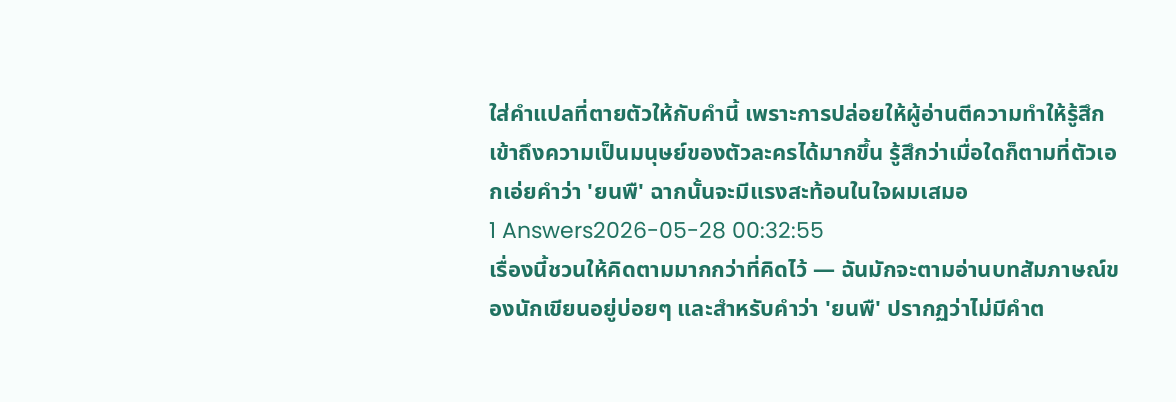ใส่คำแปลที่ตายตัวให้กับคำนี้ เพราะการปล่อยให้ผู้อ่านตีความทำให้รู้สึกเข้าถึงความเป็นมนุษย์ของตัวละครได้มากขึ้น รู้สึกว่าเมื่อใดก็ตามที่ตัวเอกเอ่ยคำว่า 'ยนพื' ฉากนั้นจะมีแรงสะท้อนในใจผมเสมอ
1 Answers2026-05-28 00:32:55
เรื่องนี้ชวนให้คิดตามมากกว่าที่คิดไว้ — ฉันมักจะตามอ่านบทสัมภาษณ์ของนักเขียนอยู่บ่อยๆ และสำหรับคำว่า 'ยนพื' ปรากฏว่าไม่มีคำต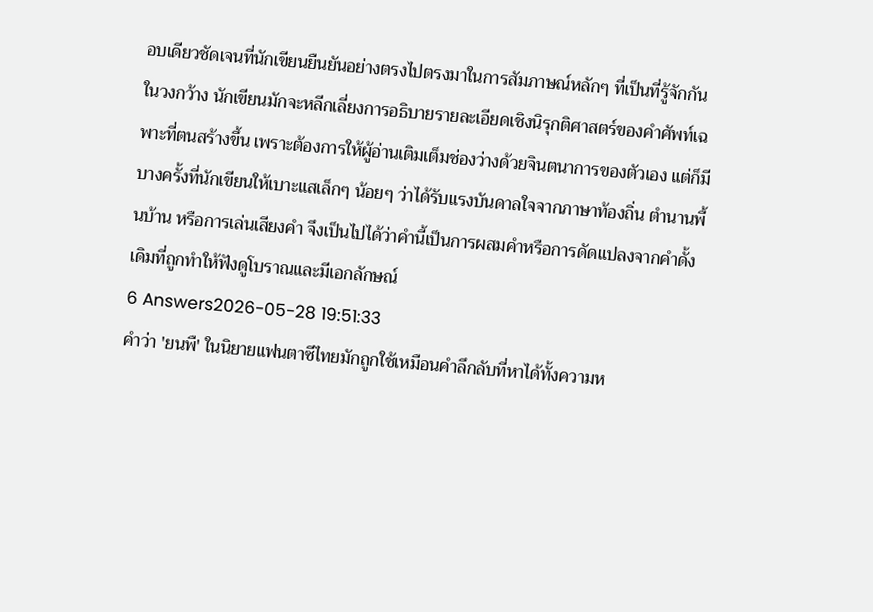อบเดียวชัดเจนที่นักเขียนยืนยันอย่างตรงไปตรงมาในการสัมภาษณ์หลักๆ ที่เป็นที่รู้จักกันในวงกว้าง นักเขียนมักจะหลีกเลี่ยงการอธิบายรายละเอียดเชิงนิรุกติศาสตร์ของคำศัพท์เฉพาะที่ตนสร้างขึ้น เพราะต้องการให้ผู้อ่านเติมเต็มช่องว่างด้วยจินตนาการของตัวเอง แต่ก็มีบางครั้งที่นักเขียนให้เบาะแสเล็กๆ น้อยๆ ว่าได้รับแรงบันดาลใจจากภาษาท้องถิ่น ตำนานพื้นบ้าน หรือการเล่นเสียงคำ จึงเป็นไปได้ว่าคำนี้เป็นการผสมคำหรือการดัดแปลงจากคำดั้งเดิมที่ถูกทำให้ฟังดูโบราณและมีเอกลักษณ์
6 Answers2026-05-28 19:51:33
คำว่า 'ยนพื' ในนิยายแฟนตาซีไทยมักถูกใช้เหมือนคำลึกลับที่หาได้ทั้งความห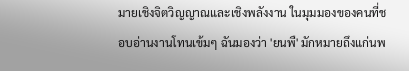มายเชิงจิตวิญญาณและเชิงพลังงาน ในมุมมองของคนที่ชอบอ่านงานโทนเข้มๆ ฉันมองว่า 'ยนพื' มักหมายถึงแก่นพ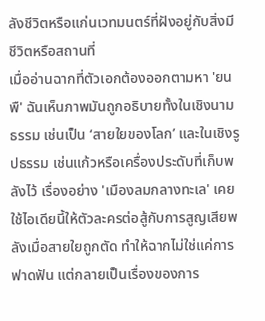ลังชีวิตหรือแก่นเวทมนตร์ที่ฝังอยู่กับสิ่งมีชีวิตหรือสถานที่
เมื่ออ่านฉากที่ตัวเอกต้องออกตามหา 'ยนพื' ฉันเห็นภาพมันถูกอธิบายทั้งในเชิงนามธรรม เช่นเป็น ‘สายใยของโลก’ และในเชิงรูปธรรม เช่นแก้วหรือเครื่องประดับที่เก็บพลังไว้ เรื่องอย่าง 'เมืองลมกลางทะเล' เคยใช้ไอเดียนี้ให้ตัวละครต่อสู้กับการสูญเสียพลังเมื่อสายใยถูกตัด ทำให้ฉากไม่ใช่แค่การฟาดฟัน แต่กลายเป็นเรื่องของการ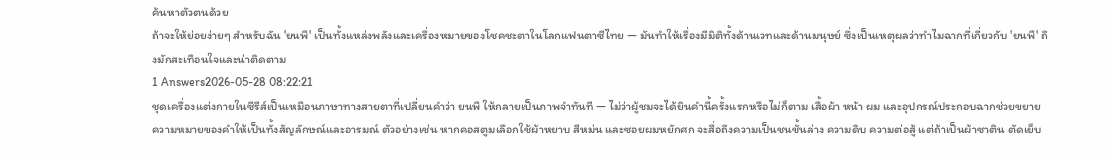ค้นหาตัวตนด้วย
ถ้าจะให้ย่อยง่ายๆ สำหรับฉัน 'ยนพื' เป็นทั้งแหล่งพลังและเครื่องหมายของโชคชะตาในโลกแฟนตาซีไทย — มันทำให้เรื่องมีมิติทั้งด้านเวทและด้านมนุษย์ ซึ่งเป็นเหตุผลว่าทำไมฉากที่เกี่ยวกับ 'ยนพื' ถึงมักสะเทือนใจและน่าติดตาม
1 Answers2026-05-28 08:22:21
ชุดเครื่องแต่งกายในซีรีส์เป็นเหมือนภาษาทางสายตาที่เปลี่ยนคำว่า ยนพื ให้กลายเป็นภาพจำทันที — ไม่ว่าผู้ชมจะได้ยินคำนี้ครั้งแรกหรือไม่ก็ตาม เสื้อผ้า หน้า ผม และอุปกรณ์ประกอบฉากช่วยขยายความหมายของคำให้เป็นทั้งสัญลักษณ์และอารมณ์ ตัวอย่างเช่น หากคอสตูมเลือกใช้ผ้าหยาบ สีหม่น และซอยผมหยักศก จะสื่อถึงความเป็นชนชั้นล่าง ความดิบ ความต่อสู้ แต่ถ้าเป็นผ้าซาติน ตัดเย็บ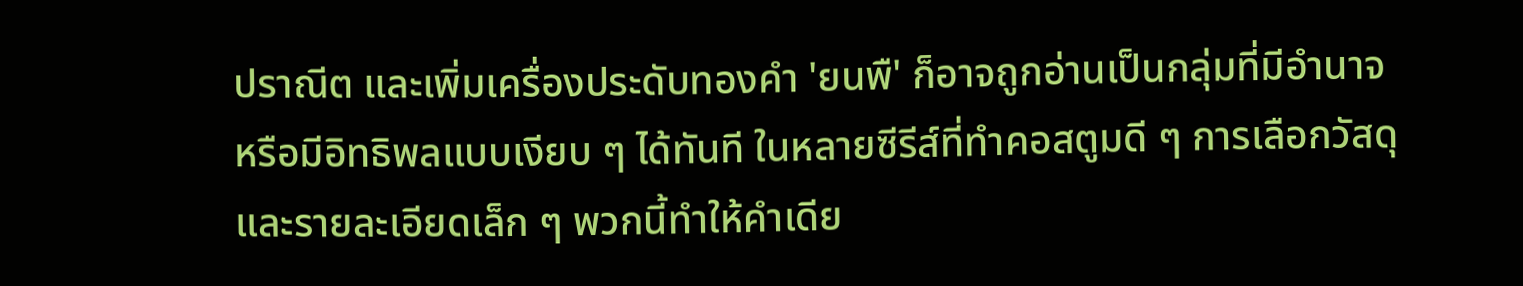ปราณีต และเพิ่มเครื่องประดับทองคำ 'ยนพื' ก็อาจถูกอ่านเป็นกลุ่มที่มีอำนาจหรือมีอิทธิพลแบบเงียบ ๆ ได้ทันที ในหลายซีรีส์ที่ทำคอสตูมดี ๆ การเลือกวัสดุและรายละเอียดเล็ก ๆ พวกนี้ทำให้คำเดีย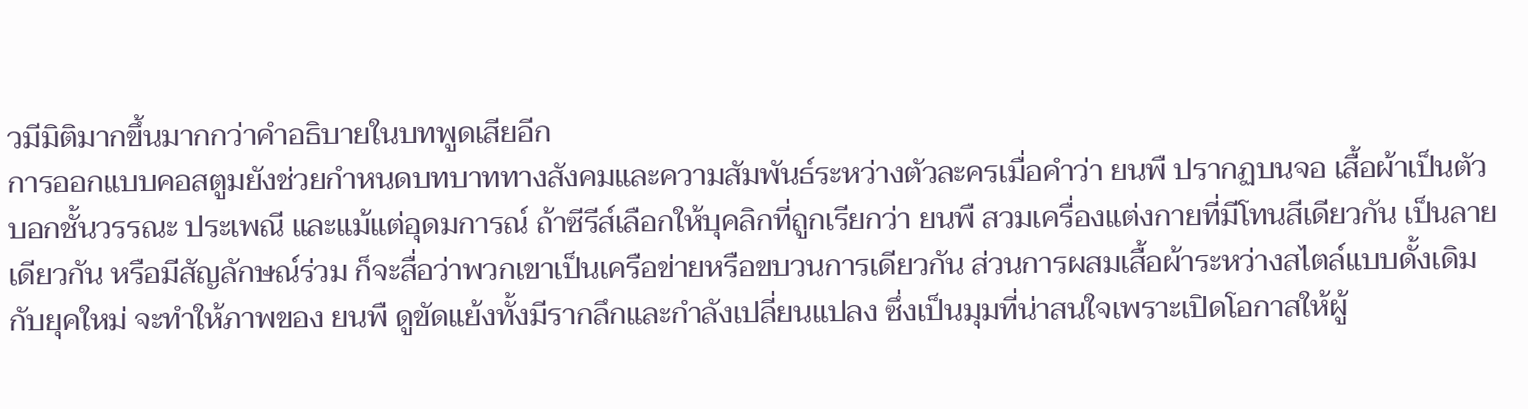วมีมิติมากขึ้นมากกว่าคำอธิบายในบทพูดเสียอีก
การออกแบบคอสตูมยังช่วยกำหนดบทบาททางสังคมและความสัมพันธ์ระหว่างตัวละครเมื่อคำว่า ยนพื ปรากฏบนจอ เสื้อผ้าเป็นตัวบอกชั้นวรรณะ ประเพณี และแม้แต่อุดมการณ์ ถ้าซีรีส์เลือกให้บุคลิกที่ถูกเรียกว่า ยนพื สวมเครื่องแต่งกายที่มีโทนสีเดียวกัน เป็นลายเดียวกัน หรือมีสัญลักษณ์ร่วม ก็จะสื่อว่าพวกเขาเป็นเครือข่ายหรือขบวนการเดียวกัน ส่วนการผสมเสื้อผ้าระหว่างสไตล์แบบดั้งเดิมกับยุคใหม่ จะทำให้ภาพของ ยนพื ดูขัดแย้งทั้งมีรากลึกและกำลังเปลี่ยนแปลง ซึ่งเป็นมุมที่น่าสนใจเพราะเปิดโอกาสให้ผู้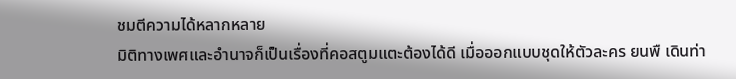ชมตีความได้หลากหลาย
มิติทางเพศและอำนาจก็เป็นเรื่องที่คอสตูมแตะต้องได้ดี เมื่อออกแบบชุดให้ตัวละคร ยนพื เดินท่า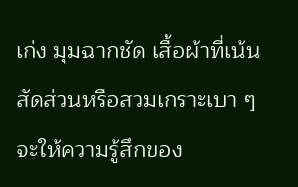เก่ง มุมฉากชัด เสื้อผ้าที่เน้นสัดส่วนหรือสวมเกราะเบา ๆ จะให้ความรู้สึกของ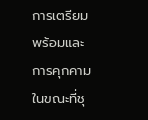การเตรียมพร้อมและการคุกคาม ในขณะที่ชุ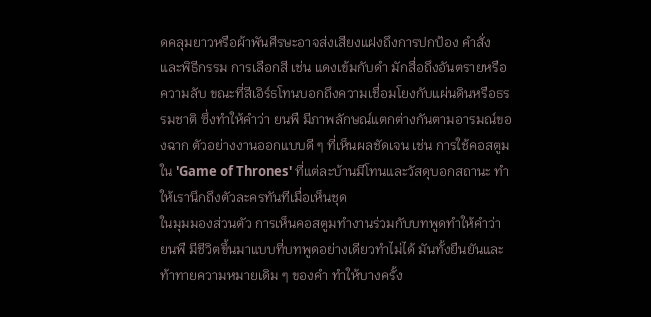ดคลุมยาวหรือผ้าพันศีรษะอาจส่งเสียงแฝงถึงการปกป้อง คำสั่ง และพิธีกรรม การเลือกสี เช่น แดงเข้มกับดำ มักสื่อถึงอันตรายหรือความลับ ขณะที่สีเอิร์ธโทนบอกถึงความเชื่อมโยงกับแผ่นดินหรือธรรมชาติ ซึ่งทำให้คำว่า ยนพื มีภาพลักษณ์แตกต่างกันตามอารมณ์ของฉาก ตัวอย่างงานออกแบบดี ๆ ที่เห็นผลชัดเจน เช่น การใช้คอสตูมใน 'Game of Thrones' ที่แต่ละบ้านมีโทนและวัสดุบอกสถานะ ทำให้เรานึกถึงตัวละครทันทีเมื่อเห็นชุด
ในมุมมองส่วนตัว การเห็นคอสตูมทำงานร่วมกับบทพูดทำให้คำว่า ยนพื มีชีวิตขึ้นมาแบบที่บทพูดอย่างเดียวทำไม่ได้ มันทั้งยืนยันและท้าทายความหมายเดิม ๆ ของคำ ทำให้บางครั้ง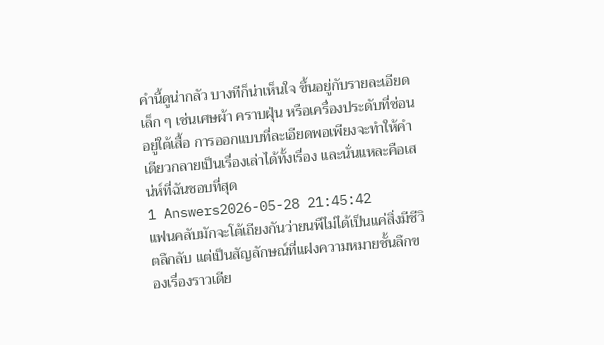คำนี้ดูน่ากลัว บางทีก็น่าเห็นใจ ขึ้นอยู่กับรายละเอียดเล็ก ๆ เช่นเศษผ้า คราบฝุ่น หรือเครื่องประดับที่ซ่อนอยู่ใต้เสื้อ การออกแบบที่ละเอียดพอเพียงจะทำให้คำเดียวกลายเป็นเรื่องเล่าได้ทั้งเรื่อง และนั่นแหละคือเสน่ห์ที่ฉันชอบที่สุด
1 Answers2026-05-28 21:45:42
แฟนคลับมักจะโต้เถียงกันว่ายนพืไม่ได้เป็นแค่สิ่งมีชีวิตลึกลับ แต่เป็นสัญลักษณ์ที่แฝงความหมายชั้นลึกของเรื่องราวเดีย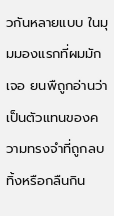วกันหลายแบบ ในมุมมองแรกที่ผมมักเจอ ยนพืถูกอ่านว่าเป็นตัวแทนของความทรงจำที่ถูกลบทิ้งหรือกลืนกิน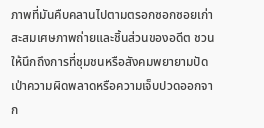ภาพที่มันคืบคลานไปตามตรอกซอกซอยเก่า สะสมเศษภาพถ่ายและชิ้นส่วนของอดีต ชวนให้นึกถึงการที่ชุมชนหรือสังคมพยายามปัดเป่าความผิดพลาดหรือความเจ็บปวดออกจาก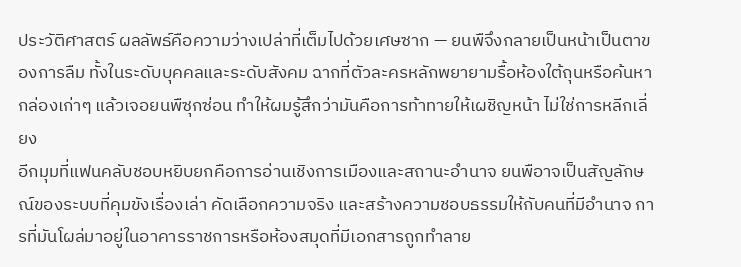ประวัติศาสตร์ ผลลัพธ์คือความว่างเปล่าที่เต็มไปด้วยเศษซาก — ยนพืจึงกลายเป็นหน้าเป็นตาของการลืม ทั้งในระดับบุคคลและระดับสังคม ฉากที่ตัวละครหลักพยายามรื้อห้องใต้ถุนหรือค้นหากล่องเก่าๆ แล้วเจอยนพืซุกซ่อน ทำให้ผมรู้สึกว่ามันคือการท้าทายให้เผชิญหน้า ไม่ใช่การหลีกเลี่ยง
อีกมุมที่แฟนคลับชอบหยิบยกคือการอ่านเชิงการเมืองและสถานะอำนาจ ยนพือาจเป็นสัญลักษณ์ของระบบที่คุมขังเรื่องเล่า คัดเลือกความจริง และสร้างความชอบธรรมให้กับคนที่มีอำนาจ การที่มันโผล่มาอยู่ในอาคารราชการหรือห้องสมุดที่มีเอกสารถูกทำลาย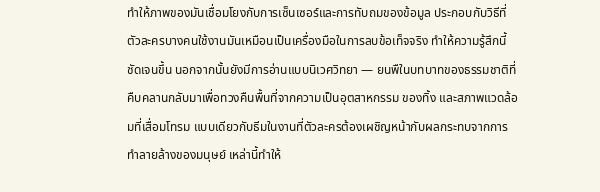ทำให้ภาพของมันเชื่อมโยงกับการเซ็นเซอร์และการทับถมของข้อมูล ประกอบกับวิธีที่ตัวละครบางคนใช้งานมันเหมือนเป็นเครื่องมือในการลบข้อเท็จจริง ทำให้ความรู้สึกนี้ชัดเจนขึ้น นอกจากนั้นยังมีการอ่านแบบนิเวศวิทยา — ยนพืในบทบาทของธรรมชาติที่คืบคลานกลับมาเพื่อทวงคืนพื้นที่จากความเป็นอุตสาหกรรม ของทิ้ง และสภาพแวดล้อมที่เสื่อมโทรม แบบเดียวกับธีมในงานที่ตัวละครต้องเผชิญหน้ากับผลกระทบจากการทำลายล้างของมนุษย์ เหล่านี้ทำให้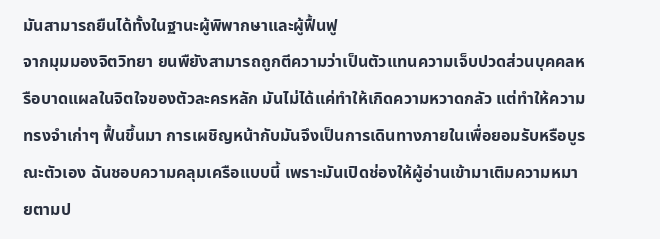มันสามารถยืนได้ทั้งในฐานะผู้พิพากษาและผู้ฟื้นฟู
จากมุมมองจิตวิทยา ยนพืยังสามารถถูกตีความว่าเป็นตัวแทนความเจ็บปวดส่วนบุคคลหรือบาดแผลในจิตใจของตัวละครหลัก มันไม่ได้แค่ทำให้เกิดความหวาดกลัว แต่ทำให้ความทรงจำเก่าๆ ฟื้นขึ้นมา การเผชิญหน้ากับมันจึงเป็นการเดินทางภายในเพื่อยอมรับหรือบูรณะตัวเอง ฉันชอบความคลุมเครือแบบนี้ เพราะมันเปิดช่องให้ผู้อ่านเข้ามาเติมความหมายตามป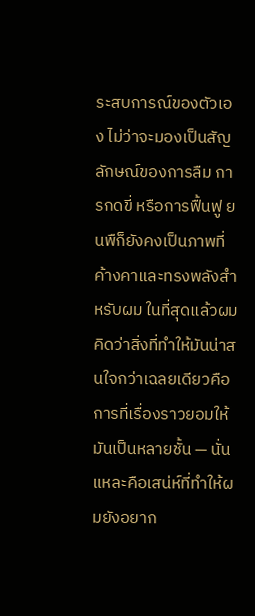ระสบการณ์ของตัวเอง ไม่ว่าจะมองเป็นสัญลักษณ์ของการลืม การกดขี่ หรือการฟื้นฟู ยนพืก็ยังคงเป็นภาพที่ค้างคาและทรงพลังสำหรับผม ในที่สุดแล้วผมคิดว่าสิ่งที่ทำให้มันน่าสนใจกว่าเฉลยเดียวคือการที่เรื่องราวยอมให้มันเป็นหลายชั้น — นั่นแหละคือเสน่ห์ที่ทำให้ผมยังอยาก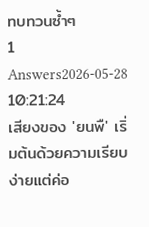ทบทวนซ้ำๆ
1 Answers2026-05-28 10:21:24
เสียงของ 'ยนพื' เริ่มต้นด้วยความเรียบง่ายแต่ค่อ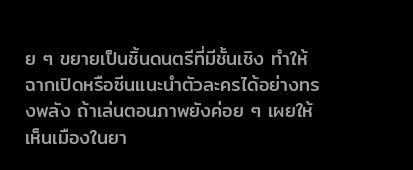ย ๆ ขยายเป็นชิ้นดนตรีที่มีชั้นเชิง ทำให้ฉากเปิดหรือซีนแนะนำตัวละครได้อย่างทรงพลัง ถ้าเล่นตอนภาพยังค่อย ๆ เผยให้เห็นเมืองในยา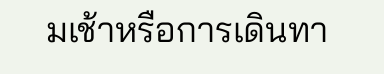มเช้าหรือการเดินทา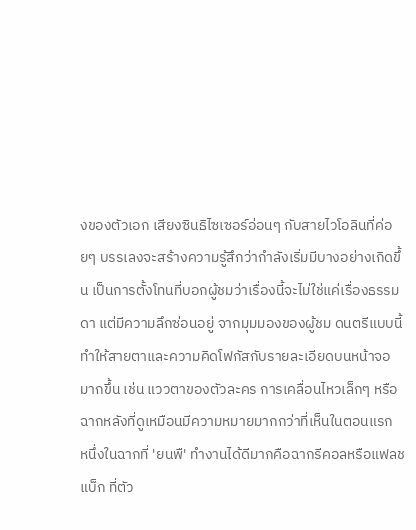งของตัวเอก เสียงซินธิไซเซอร์อ่อนๆ กับสายไวโอลินที่ค่อยๆ บรรเลงจะสร้างความรู้สึกว่ากำลังเริ่มมีบางอย่างเกิดขึ้น เป็นการตั้งโทนที่บอกผู้ชมว่าเรื่องนี้จะไม่ใช่แค่เรื่องธรรมดา แต่มีความลึกซ่อนอยู่ จากมุมมองของผู้ชม ดนตรีแบบนี้ทำให้สายตาและความคิดโฟกัสกับรายละเอียดบนหน้าจอมากขึ้น เช่น แววตาของตัวละคร การเคลื่อนไหวเล็กๆ หรือฉากหลังที่ดูเหมือนมีความหมายมากกว่าที่เห็นในตอนแรก
หนึ่งในฉากที่ 'ยนพื' ทำงานได้ดีมากคือฉากรีคอลหรือแฟลชแบ็ก ที่ตัว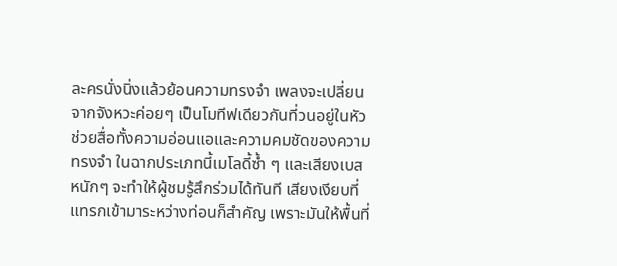ละครนั่งนิ่งแล้วย้อนความทรงจำ เพลงจะเปลี่ยนจากจังหวะค่อยๆ เป็นโมทีฟเดียวกันที่วนอยู่ในหัว ช่วยสื่อทั้งความอ่อนแอและความคมชัดของความทรงจำ ในฉากประเภทนี้เมโลดี้ซ้ำ ๆ และเสียงเบสหนักๆ จะทำให้ผู้ชมรู้สึกร่วมได้ทันที เสียงเงียบที่แทรกเข้ามาระหว่างท่อนก็สำคัญ เพราะมันให้พื้นที่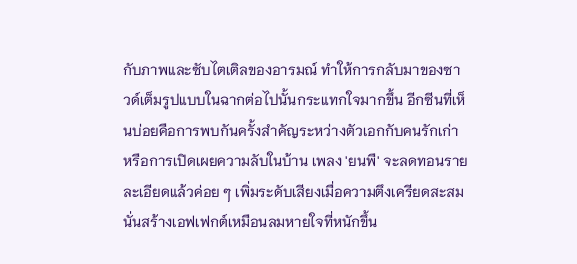กับภาพและซับไตเติลของอารมณ์ ทำให้การกลับมาของซาวด์เต็มรูปแบบในฉากต่อไปนั้นกระแทกใจมากขึ้น อีกซีนที่เห็นบ่อยคือการพบกันครั้งสำคัญระหว่างตัวเอกกับคนรักเก่า หรือการเปิดเผยความลับในบ้าน เพลง 'ยนพื' จะลดทอนรายละเอียดแล้วค่อย ๆ เพิ่มระดับเสียงเมื่อความตึงเครียดสะสม นั่นสร้างเอฟเฟกต์เหมือนลมหายใจที่หนักขึ้น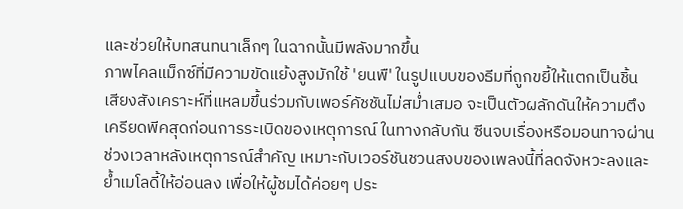และช่วยให้บทสนทนาเล็กๆ ในฉากนั้นมีพลังมากขึ้น
ภาพไคลแม็กซ์ที่มีความขัดแย้งสูงมักใช้ 'ยนพื' ในรูปแบบของธีมที่ถูกขยี้ให้แตกเป็นชิ้น เสียงสังเคราะห์ที่แหลมขึ้นร่วมกับเพอร์คัชชันไม่สม่ำเสมอ จะเป็นตัวผลักดันให้ความตึงเครียดพีคสุดก่อนการระเบิดของเหตุการณ์ ในทางกลับกัน ซีนจบเรื่องหรือมอนทาจผ่านช่วงเวลาหลังเหตุการณ์สำคัญ เหมาะกับเวอร์ชันชวนสงบของเพลงนี้ที่ลดจังหวะลงและย้ำเมโลดี้ให้อ่อนลง เพื่อให้ผู้ชมได้ค่อยๆ ประ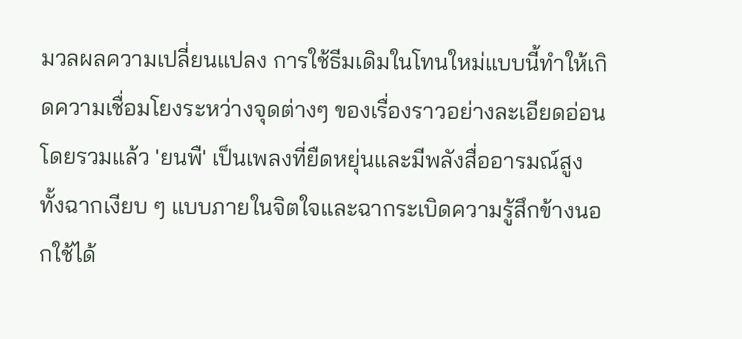มวลผลความเปลี่ยนแปลง การใช้ธีมเดิมในโทนใหม่แบบนี้ทำให้เกิดความเชื่อมโยงระหว่างจุดต่างๆ ของเรื่องราวอย่างละเอียดอ่อน
โดยรวมแล้ว 'ยนพื' เป็นเพลงที่ยืดหยุ่นและมีพลังสื่ออารมณ์สูง ทั้งฉากเงียบ ๆ แบบภายในจิตใจและฉากระเบิดความรู้สึกข้างนอกใช้ได้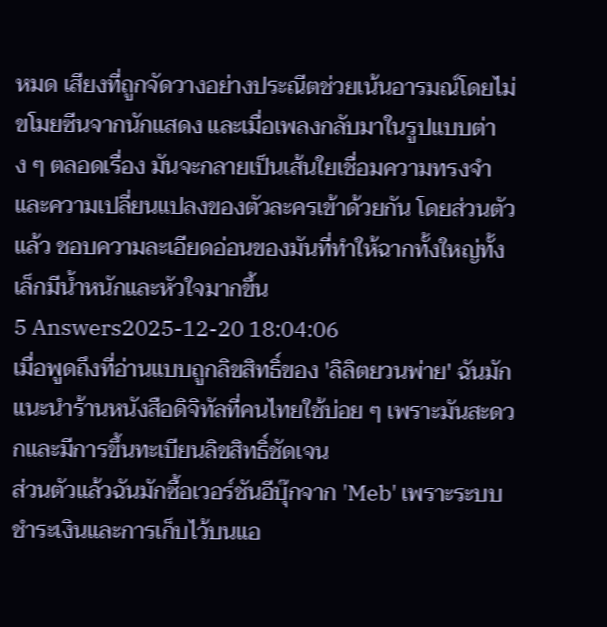หมด เสียงที่ถูกจัดวางอย่างประณีตช่วยเน้นอารมณ์โดยไม่ขโมยซีนจากนักแสดง และเมื่อเพลงกลับมาในรูปแบบต่าง ๆ ตลอดเรื่อง มันจะกลายเป็นเส้นใยเชื่อมความทรงจำและความเปลี่ยนแปลงของตัวละครเข้าด้วยกัน โดยส่วนตัวแล้ว ชอบความละเอียดอ่อนของมันที่ทำให้ฉากทั้งใหญ่ทั้งเล็กมีน้ำหนักและหัวใจมากขึ้น
5 Answers2025-12-20 18:04:06
เมื่อพูดถึงที่อ่านแบบถูกลิขสิทธิ์ของ 'ลิลิตยวนพ่าย' ฉันมักแนะนำร้านหนังสือดิจิทัลที่คนไทยใช้บ่อย ๆ เพราะมันสะดวกและมีการขึ้นทะเบียนลิขสิทธิ์ชัดเจน
ส่วนตัวแล้วฉันมักซื้อเวอร์ชันอีบุ๊กจาก 'Meb' เพราะระบบชำระเงินและการเก็บไว้บนแอ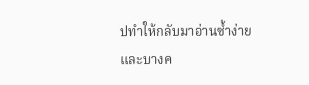ปทำให้กลับมาอ่านซ้ำง่าย และบางค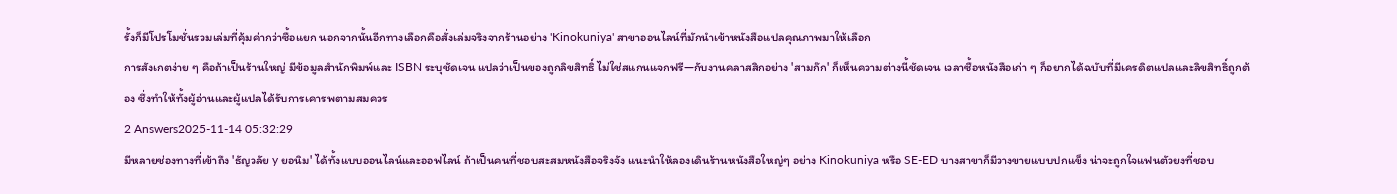รั้งก็มีโปรโมชั่นรวมเล่มที่คุ้มค่ากว่าซื้อแยก นอกจากนั้นอีกทางเลือกคือสั่งเล่มจริงจากร้านอย่าง 'Kinokuniya' สาขาออนไลน์ที่มักนำเข้าหนังสือแปลคุณภาพมาให้เลือก
การสังเกตง่าย ๆ คือถ้าเป็นร้านใหญ่ มีข้อมูลสำนักพิมพ์และ ISBN ระบุชัดเจน แปลว่าเป็นของถูกลิขสิทธิ์ ไม่ใช่สแกนแจกฟรี—กับงานคลาสสิกอย่าง 'สามก๊ก' ก็เห็นความต่างนี้ชัดเจน เวลาซื้อหนังสือเก่า ๆ ก็อยากได้ฉบับที่มีเครดิตแปลและลิขสิทธิ์ถูกต้อง ซึ่งทำให้ทั้งผู้อ่านและผู้แปลได้รับการเคารพตามสมควร
2 Answers2025-11-14 05:32:29
มีหลายช่องทางที่เข้าถึง 'ธัญวลัย y ยอนิม' ได้ทั้งแบบออนไลน์และออฟไลน์ ถ้าเป็นคนที่ชอบสะสมหนังสือจริงจัง แนะนำให้ลองเดินร้านหนังสือใหญ่ๆ อย่าง Kinokuniya หรือ SE-ED บางสาขาก็มีวางขายแบบปกแข็ง น่าจะถูกใจแฟนตัวยงที่ชอบ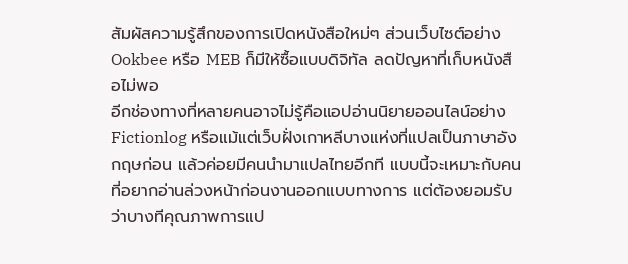สัมผัสความรู้สึกของการเปิดหนังสือใหม่ๆ ส่วนเว็บไซต์อย่าง Ookbee หรือ MEB ก็มีให้ซื้อแบบดิจิทัล ลดปัญหาที่เก็บหนังสือไม่พอ
อีกช่องทางที่หลายคนอาจไม่รู้คือแอปอ่านนิยายออนไลน์อย่าง Fictionlog หรือแม้แต่เว็บฝั่งเกาหลีบางแห่งที่แปลเป็นภาษาอังกฤษก่อน แล้วค่อยมีคนนำมาแปลไทยอีกที แบบนี้จะเหมาะกับคนที่อยากอ่านล่วงหน้าก่อนงานออกแบบทางการ แต่ต้องยอมรับว่าบางทีคุณภาพการแป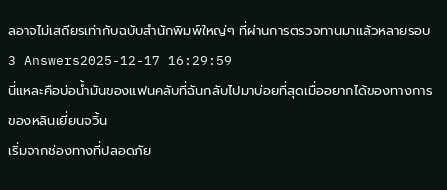ลอาจไม่เสถียรเท่ากับฉบับสำนักพิมพ์ใหญ่ๆ ที่ผ่านการตรวจทานมาแล้วหลายรอบ
3 Answers2025-12-17 16:29:59
นี่แหละคือบ่อน้ำมันของแฟนคลับที่ฉันกลับไปมาบ่อยที่สุดเมื่ออยากได้ของทางการของหลินเยี่ยนจวิ้น
เริ่มจากช่องทางที่ปลอดภัย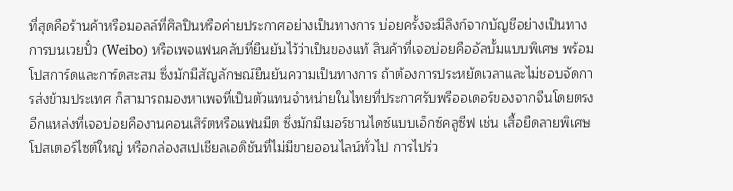ที่สุดคือร้านค้าหรือมอลล์ที่ศิลปินหรือค่ายประกาศอย่างเป็นทางการ บ่อยครั้งจะมีลิงก์จากบัญชีอย่างเป็นทางการบนเวยปั๋ว (Weibo) หรือเพจแฟนคลับที่ยืนยันไว้ว่าเป็นของแท้ สินค้าที่เจอบ่อยคืออัลบั้มแบบพิเศษ พร้อมโปสการ์ดและการ์ดสะสม ซึ่งมักมีสัญลักษณ์ยืนยันความเป็นทางการ ถ้าต้องการประหยัดเวลาและไม่ชอบจัดการส่งข้ามประเทศ ก็สามารถมองหาเพจที่เป็นตัวแทนจำหน่ายในไทยที่ประกาศรับพรีออเดอร์ของจากจีนโดยตรง
อีกแหล่งที่เจอบ่อยคืองานคอนเสิร์ตหรือแฟนมีต ซึ่งมักมีเมอร์ชานไดซ์แบบเอ็กซ์คลูซีฟ เช่น เสื้อยืดลายพิเศษ โปสเตอร์ไซต์ใหญ่ หรือกล่องสเปเชียลเอดิชันที่ไม่มีขายออนไลน์ทั่วไป การไปร่ว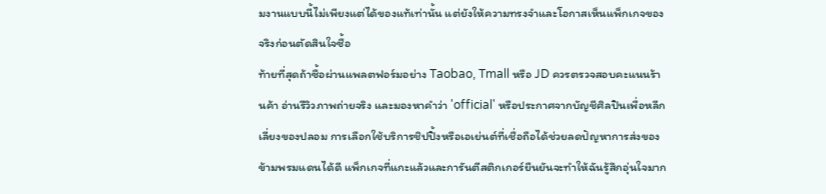มงานแบบนี้ไม่เพียงแต่ได้ของแท้เท่านั้น แต่ยังให้ความทรงจำและโอกาสเห็นแพ็กเกจของจริงก่อนตัดสินใจซื้อ
ท้ายที่สุดถ้าซื้อผ่านแพลตฟอร์มอย่าง Taobao, Tmall หรือ JD ควรตรวจสอบคะแนนร้านค้า อ่านรีวิวภาพถ่ายจริง และมองหาคำว่า 'official' หรือประกาศจากบัญชีศิลปินเพื่อหลีกเลี่ยงของปลอม การเลือกใช้บริการชิปปิ้งหรือเอเย่นต์ที่เชื่อถือได้ช่วยลดปัญหาการส่งของข้ามพรมแดนได้ดี แพ็กเกจที่แกะแล้วและการันตีสติกเกอร์ยืนยันจะทำให้ฉันรู้สึกอุ่นใจมาก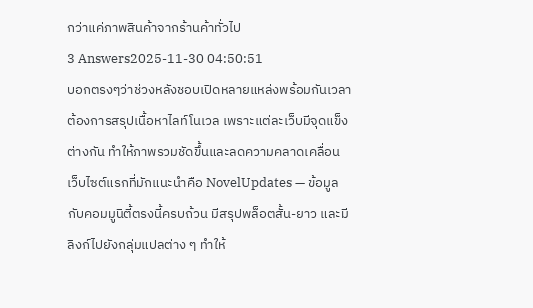กว่าแค่ภาพสินค้าจากร้านค้าทั่วไป
3 Answers2025-11-30 04:50:51
บอกตรงๆว่าช่วงหลังชอบเปิดหลายแหล่งพร้อมกันเวลาต้องการสรุปเนื้อหาไลท์โนเวล เพราะแต่ละเว็บมีจุดแข็งต่างกัน ทำให้ภาพรวมชัดขึ้นและลดความคลาดเคลื่อน
เว็บไซต์แรกที่มักแนะนำคือ NovelUpdates — ข้อมูลกับคอมมูนิตี้ตรงนี้ครบถ้วน มีสรุปพล็อตสั้น-ยาว และมีลิงก์ไปยังกลุ่มแปลต่าง ๆ ทำให้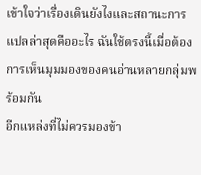เข้าใจว่าเรื่องเดินยังไงและสถานะการแปลล่าสุดคืออะไร ฉันใช้ตรงนี้เมื่อต้องการเห็นมุมมองของคนอ่านหลายกลุ่มพร้อมกัน
อีกแหล่งที่ไม่ควรมองข้า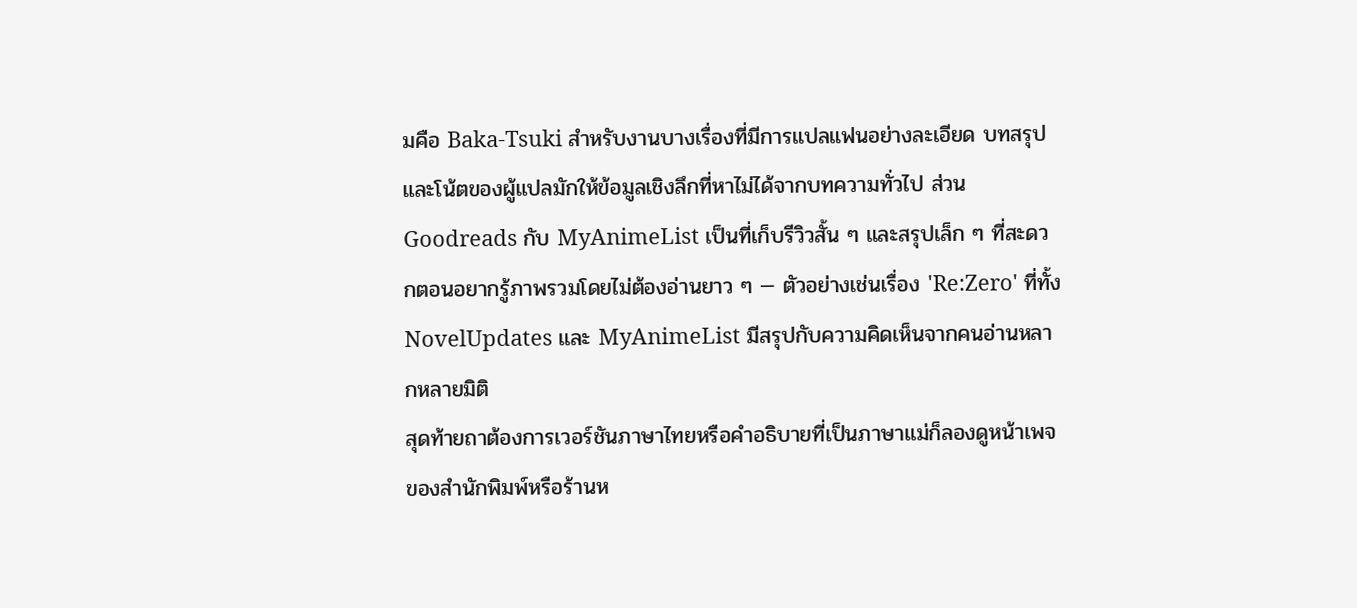มคือ Baka-Tsuki สำหรับงานบางเรื่องที่มีการแปลแฟนอย่างละเอียด บทสรุปและโน้ตของผู้แปลมักให้ข้อมูลเชิงลึกที่หาไม่ได้จากบทความทั่วไป ส่วน Goodreads กับ MyAnimeList เป็นที่เก็บรีวิวสั้น ๆ และสรุปเล็ก ๆ ที่สะดวกตอนอยากรู้ภาพรวมโดยไม่ต้องอ่านยาว ๆ — ตัวอย่างเช่นเรื่อง 'Re:Zero' ที่ทั้ง NovelUpdates และ MyAnimeList มีสรุปกับความคิดเห็นจากคนอ่านหลากหลายมิติ
สุดท้ายถาต้องการเวอร์ชันภาษาไทยหรือคำอธิบายที่เป็นภาษาแม่ก็ลองดูหน้าเพจของสำนักพิมพ์หรือร้านห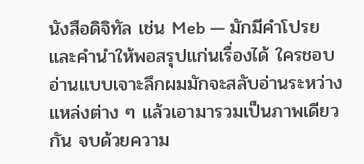นังสือดิจิทัล เช่น Meb — มักมีคำโปรยและคำนำให้พอสรุปแก่นเรื่องได้ ใครชอบอ่านแบบเจาะลึกผมมักจะสลับอ่านระหว่างแหล่งต่าง ๆ แล้วเอามารวมเป็นภาพเดียวกัน จบด้วยความ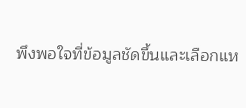พึงพอใจที่ข้อมูลชัดขึ้นและเลือกแห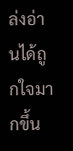ล่งอ่านได้ถูกใจมากขึ้น